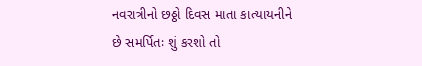નવરાત્રીનો છઠ્ઠો દિવસ માતા કાત્યાયનીને છે સમર્પિતઃ શું કરશો તો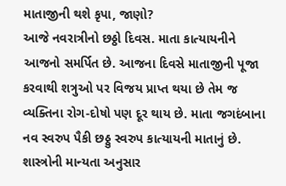માતાજીની થશે કૃપા, જાણો?
આજે નવરાત્રીનો છઠ્ઠો દિવસ. માતા કાત્યાયનીને આજનો સમર્પિત છે. આજના દિવસે માતાજીની પૂજા કરવાથી શત્રુઓ પર વિજય પ્રાપ્ત થયા છે તેમ જ વ્યક્તિના રોગ-દોષો પણ દૂર થાય છે. માતા જગદંબાના નવ સ્વરુપ પૈકી છઠ્ઠુ સ્વરુપ કાત્યાયની માતાનું છે. શાસ્ત્રોની માન્યતા અનુસાર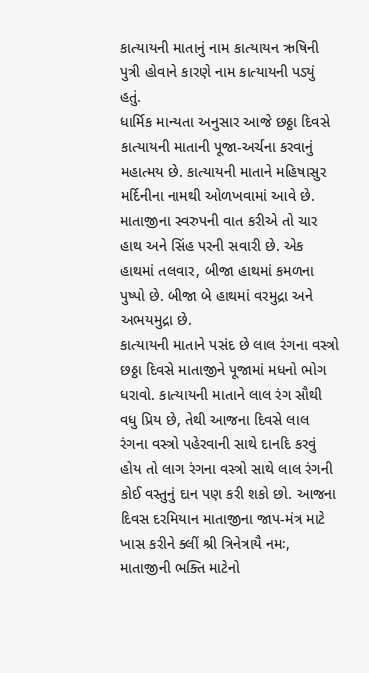કાત્યાયની માતાનું નામ કાત્યાયન ઋષિની પુત્રી હોવાને કારણે નામ કાત્યાયની પડ્યું હતું.
ધાર્મિક માન્યતા અનુસાર આજે છઠ્ઠા દિવસે કાત્યાયની માતાની પૂજા-અર્ચના કરવાનું મહાત્મય છે. કાત્યાયની માતાને મહિષાસુર મર્દિનીના નામથી ઓળખવામાં આવે છે. માતાજીના સ્વરુપની વાત કરીએ તો ચાર હાથ અને સિંહ પરની સવારી છે. એક હાથમાં તલવાર, બીજા હાથમાં કમળના પુષ્પો છે. બીજા બે હાથમાં વરમુદ્રા અને અભયમુદ્રા છે.
કાત્યાયની માતાને પસંદ છે લાલ રંગના વસ્ત્રો
છઠ્ઠા દિવસે માતાજીને પૂજામાં મધનો ભોગ ધરાવો. કાત્યાયની માતાને લાલ રંગ સૌથી વધુ પ્રિય છે, તેથી આજના દિવસે લાલ રંગના વસ્ત્રો પહેરવાની સાથે દાનદિ કરવું હોય તો લાગ રંગના વસ્ત્રો સાથે લાલ રંગની કોઈ વસ્તુનું દાન પણ કરી શકો છો. આજના દિવસ દરમિયાન માતાજીના જાપ-મંત્ર માટે ખાસ કરીને ક્લીં શ્રી ત્રિનેત્રાયૈ નમઃ, માતાજીની ભક્તિ માટેનો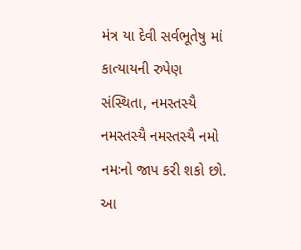મંત્ર યા દેવી સર્વભૂતેષુ માં કાત્યાયની રુપેણ સંસ્થિતા, નમસ્તસ્યૈ નમસ્તસ્યૈ નમસ્તસ્યૈ નમો નમઃનો જાપ કરી શકો છો. આ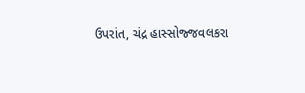ઉપરાંત, ચંદ્ર હાસ્સોજ્જવલકરા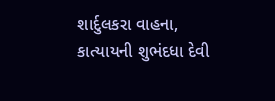શાર્દુલકરા વાહના, કાત્યાયની શુભંદધા દેવી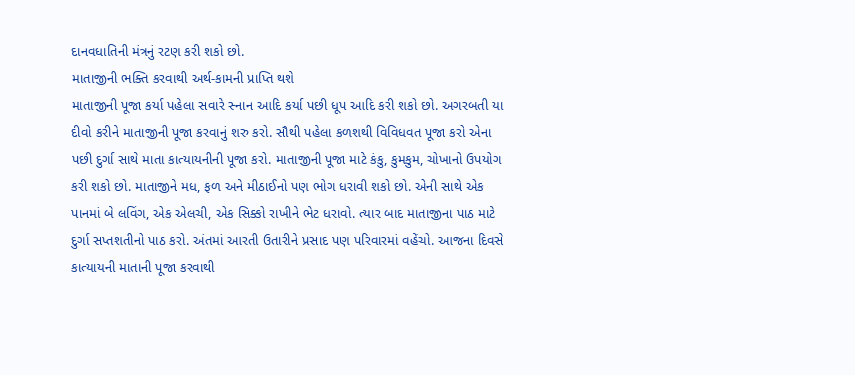દાનવધાતિની મંત્રનું રટણ કરી શકો છો.
માતાજીની ભક્તિ કરવાથી અર્થ-કામની પ્રાપ્તિ થશે
માતાજીની પૂજા કર્યા પહેલા સવારે સ્નાન આદિ કર્યા પછી ધૂપ આદિ કરી શકો છો. અગરબતી યા દીવો કરીને માતાજીની પૂજા કરવાનું શરુ કરો. સૌથી પહેલા કળશથી વિવિધવત પૂજા કરો એના પછી દુર્ગા સાથે માતા કાત્યાયનીની પૂજા કરો. માતાજીની પૂજા માટે કંકુ, કુમકુમ, ચોખાનો ઉપયોગ કરી શકો છો. માતાજીને મધ, ફળ અને મીઠાઈનો પણ ભોગ ધરાવી શકો છો. એની સાથે એક પાનમાં બે લવિંગ, એક એલચી, એક સિક્કો રાખીને ભેટ ધરાવો. ત્યાર બાદ માતાજીના પાઠ માટે દુર્ગા સપ્તશતીનો પાઠ કરો. અંતમાં આરતી ઉતારીને પ્રસાદ પણ પરિવારમાં વહેંચો. આજના દિવસે કાત્યાયની માતાની પૂજા કરવાથી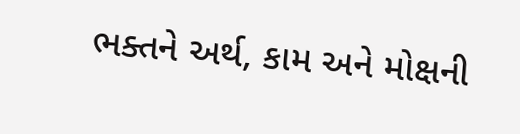ભક્તને અર્થ, કામ અને મોક્ષની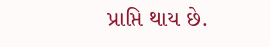પ્રાપ્તિ થાય છે.